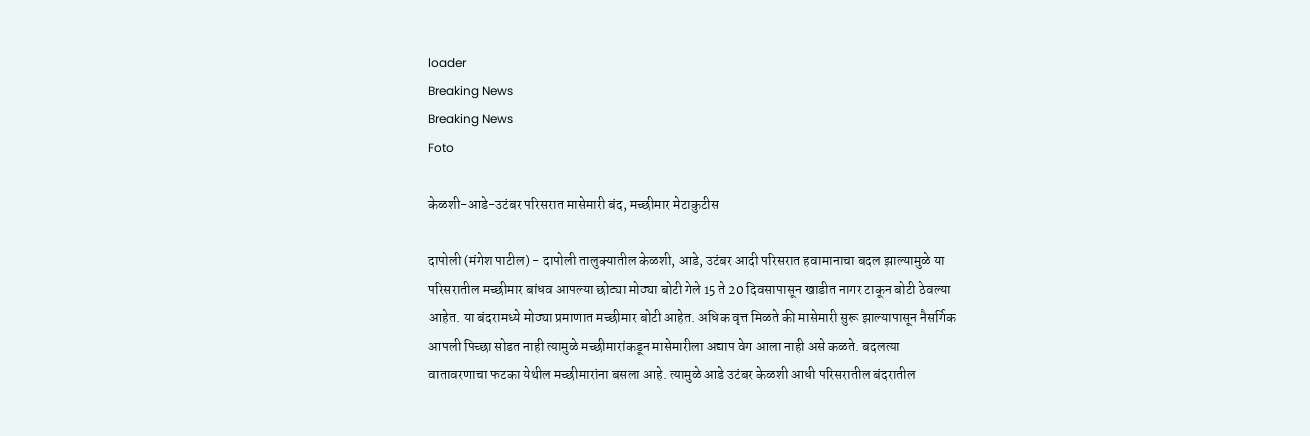loader
Breaking News
Breaking News
Foto

केळशी-आडे-उटंबर परिसरात मासेमारी बंद, मच्छीमार मेटाकुटीस

दापोली (मंगेश पाटील) - दापोली तालुक्यातील केळशी, आडे, उटंबर आदी परिसरात हवामानाचा बदल झाल्यामुळे या परिसरातील मच्छीमार बांधव आपल्या छोट्या मोठ्या बोटी गेले 15 ते 20 दिवसापासून खाडीत नागर टाकून बोटी ठेवल्या आहेत. या बंदरामध्ये मोठ्या प्रमाणात मच्छीमार बोटी आहेत. अधिक वृत्त मिळते की मासेमारी सुरू झाल्यापासून नैसर्गिक आपली पिच्छा सोडत नाही त्यामुळे मच्छीमारांकडून मासेमारीला अद्याप वेग आला नाही असे कळते. बदलत्या वातावरणाचा फटका येथील मच्छीमारांना बसला आहे. त्यामुळे आडे उटंबर केळशी आधी परिसरातील बंदरातील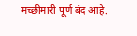मच्छीमारी पूर्ण बंद आहे.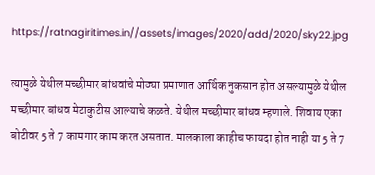https://ratnagiritimes.in//assets/images/2020/add/2020/sky22.jpg

त्यामुळे येथील मच्छीमार बांधवांचे मोठ्या प्रमाणात आर्थिक नुकसान होत असल्यामुळे येथील मच्छीमार बांधव मेटाकुटीस आल्याचे कळते. येथील मच्छीमार बांधव म्हणाले. शिवाय एका बोटीवर 5 ते 7 कामगार काम करत असतात. मालकाला काहीच फायदा होत नाही या 5 ते 7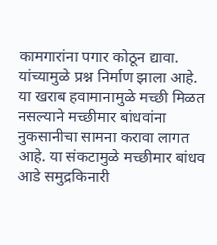कामगारांना पगार कोठून द्यावा. यांच्यामुळे प्रश्न निर्माण झाला आहे. या खराब हवामानामुळे मच्छी मिळत नसल्याने मच्छीमार बांधवांना नुकसानीचा सामना करावा लागत आहे. या संकटामुळे मच्छीमार बांधव आडे समुद्रकिनारी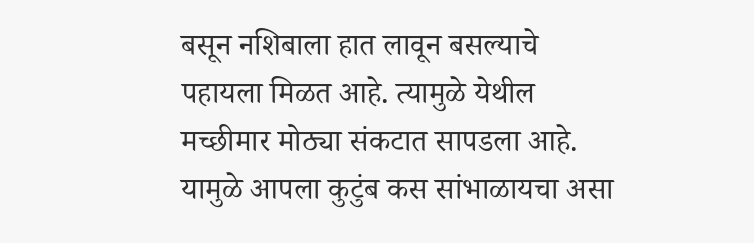बसून नशिबाला हात लावून बसल्याचे पहायला मिळत आहे. त्यामुळे येथील मच्छीमार मोठ्या संकटात सापडला आहे. यामुळे आपला कुटुंब कस सांभाळायचा असा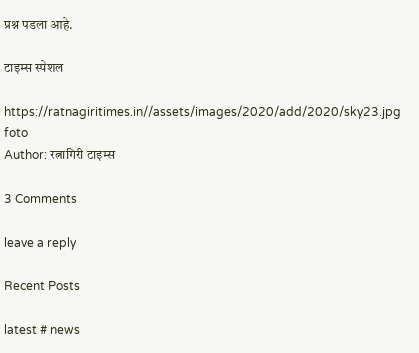प्रश्न पडला आहे.

टाइम्स स्पेशल

https://ratnagiritimes.in//assets/images/2020/add/2020/sky23.jpg
foto
Author: रत्नागिरी टाइम्स

3 Comments

leave a reply

Recent Posts

latest # news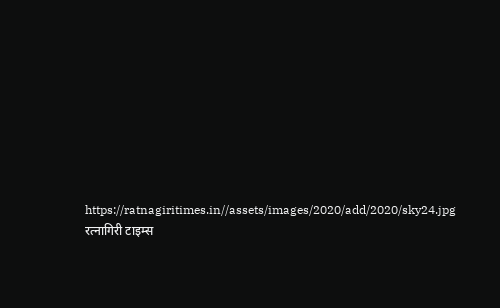https://ratnagiritimes.in//assets/images/2020/add/2020/sky24.jpg
रत्नागिरी टाइम्स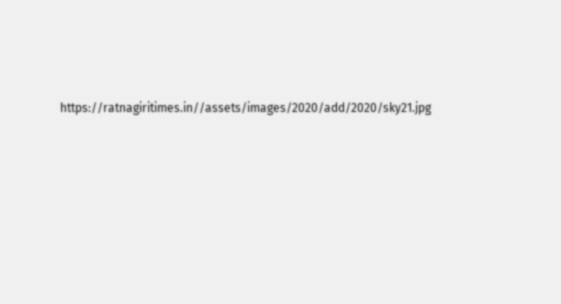https://ratnagiritimes.in//assets/images/2020/add/2020/sky21.jpg